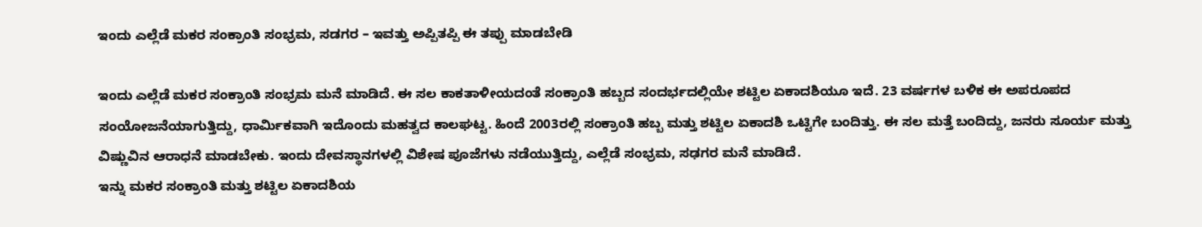ಇಂದು ಎಲ್ಲೆಡೆ ಮಕರ ಸಂಕ್ರಾಂತಿ ಸಂಭ್ರಮ, ಸಡಗರ – ಇವತ್ತು ಅಪ್ಪಿತಪ್ಪಿ ಈ ತಪ್ಪು ಮಾಡಬೇಡಿ

ಇಂದು ಎಲ್ಲೆಡೆ ಮಕರ ಸಂಕ್ರಾಂತಿ ಸಂಭ್ರಮ ಮನೆ ಮಾಡಿದೆ. ಈ ಸಲ ಕಾಕತಾಳೀಯದಂತೆ ಸಂಕ್ರಾಂತಿ ಹಬ್ಬದ ಸಂದರ್ಭದಲ್ಲಿಯೇ ಶಟ್ಟಿಲ ಏಕಾದಶಿಯೂ ಇದೆ. 23 ವರ್ಷಗಳ ಬಳಿಕ ಈ ಅಪರೂಪದ ಸಂಯೋಜನೆಯಾಗುತ್ತಿದ್ದು, ಧಾರ್ಮಿಕವಾಗಿ ಇದೊಂದು ಮಹತ್ವದ ಕಾಲಘಟ್ಟ. ಹಿಂದೆ 2003ರಲ್ಲಿ ಸಂಕ್ರಾಂತಿ ಹಬ್ಬ ಮತ್ತು ಶಟ್ಟಿಲ ಏಕಾದಶಿ ಒಟ್ಟಿಗೇ ಬಂದಿತ್ತು. ಈ ಸಲ ಮತ್ತೆ ಬಂದಿದ್ದು, ಜನರು ಸೂರ್ಯ ಮತ್ತು ವಿಷ್ಣುವಿನ ಆರಾಧನೆ ಮಾಡಬೇಕು. ಇಂದು ದೇವಸ್ಥಾನಗಳಲ್ಲಿ ವಿಶೇಷ ಪೂಜೆಗಳು ನಡೆಯುತ್ತಿದ್ದು, ಎಲ್ಲೆಡೆ ಸಂಭ್ರಮ, ಸಢಗರ ಮನೆ ಮಾಡಿದೆ.
ಇನ್ನು ಮಕರ ಸಂಕ್ರಾಂತಿ ಮತ್ತು ಶಟ್ಟಿಲ ಏಕಾದಶಿಯ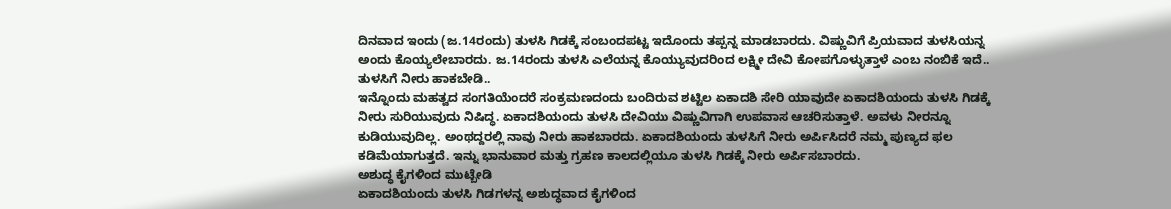ದಿನವಾದ ಇಂದು (ಜ.14ರಂದು) ತುಳಸಿ ಗಿಡಕ್ಕೆ ಸಂಬಂದಪಟ್ಟ ಇದೊಂದು ತಪ್ಪನ್ನ ಮಾಡಬಾರದು. ವಿಷ್ಣುವಿಗೆ ಪ್ರಿಯವಾದ ತುಳಸಿಯನ್ನ ಅಂದು ಕೊಯ್ಯಲೇಬಾರದು. ಜ.14ರಂದು ತುಳಸಿ ಎಲೆಯನ್ನ ಕೊಯ್ಯುವುದರಿಂದ ಲಕ್ಷ್ಮೀ ದೇವಿ ಕೋಪಗೊಳ್ಳುತ್ತಾಳೆ ಎಂಬ ನಂಬಿಕೆ ಇದೆ..
ತುಳಸಿಗೆ ನೀರು ಹಾಕಬೇಡಿ..
ಇನ್ನೊಂದು ಮಹತ್ವದ ಸಂಗತಿಯೆಂದರೆ ಸಂಕ್ರಮಣದಂದು ಬಂದಿರುವ ಶಟ್ಟಿಲ ಏಕಾದಶಿ ಸೇರಿ ಯಾವುದೇ ಏಕಾದಶಿಯಂದು ತುಳಸಿ ಗಿಡಕ್ಕೆ ನೀರು ಸುರಿಯುವುದು ನಿಷಿದ್ಧ. ಏಕಾದಶಿಯಂದು ತುಳಸಿ ದೇವಿಯು ವಿಷ್ಣುವಿಗಾಗಿ ಉಪವಾಸ ಆಚರಿಸುತ್ತಾಳೆ. ಅವಳು ನೀರನ್ನೂ ಕುಡಿಯುವುದಿಲ್ಲ. ಅಂಥದ್ದರಲ್ಲಿ ನಾವು ನೀರು ಹಾಕಬಾರದು. ಏಕಾದಶಿಯಂದು ತುಳಸಿಗೆ ನೀರು ಅರ್ಪಿಸಿದರೆ ನಮ್ಮ ಪುಣ್ಯದ ಫಲ ಕಡಿಮೆಯಾಗುತ್ತದೆ. ಇನ್ನು ಭಾನುವಾರ ಮತ್ತು ಗ್ರಹಣ ಕಾಲದಲ್ಲಿಯೂ ತುಳಸಿ ಗಿಡಕ್ಕೆ ನೀರು ಅರ್ಪಿಸಬಾರದು.
ಅಶುದ್ಧ ಕೈಗಳಿಂದ ಮುಟ್ಬೇಡಿ
ಏಕಾದಶಿಯಂದು ತುಳಸಿ ಗಿಡಗಳನ್ನ ಅಶುದ್ಧವಾದ ಕೈಗಳಿಂದ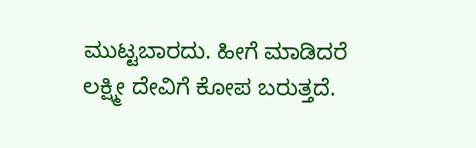ಮುಟ್ಟಬಾರದು. ಹೀಗೆ ಮಾಡಿದರೆ ಲಕ್ಷ್ಮೀ ದೇವಿಗೆ ಕೋಪ ಬರುತ್ತದೆ.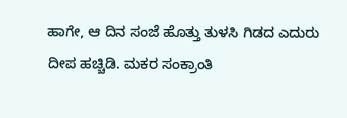ಹಾಗೇ, ಆ ದಿನ ಸಂಜೆ ಹೊತ್ತು ತುಳಸಿ ಗಿಡದ ಎದುರು ದೀಪ ಹಚ್ಚಿಡಿ. ಮಕರ ಸಂಕ್ರಾಂತಿ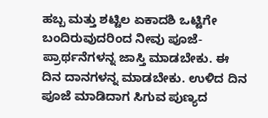ಹಬ್ಬ ಮತ್ತು ಶಟ್ಟಿಲ ಏಕಾದಶಿ ಒಟ್ಟಿಗೇ ಬಂದಿರುವುದರಿಂದ ನೀವು ಪೂಜೆ-ಪ್ರಾರ್ಥನೆಗಳನ್ನ ಜಾಸ್ತಿ ಮಾಡಬೇಕು. ಈ ದಿನ ದಾನಗಳನ್ನ ಮಾಡಬೇಕು. ಉಳಿದ ದಿನ ಪೂಜೆ ಮಾಡಿದಾಗ ಸಿಗುವ ಪುಣ್ಯದ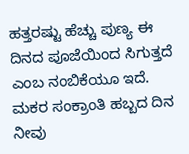ಹತ್ತರಷ್ಟು ಹೆಚ್ಚು ಪುಣ್ಯ ಈ ದಿನದ ಪೂಜೆಯಿಂದ ಸಿಗುತ್ತದೆ ಎಂಬ ನಂಬಿಕೆಯೂ ಇದೆ. ಮಕರ ಸಂಕ್ರಾಂತಿ ಹಬ್ಬದ ದಿನ ನೀವು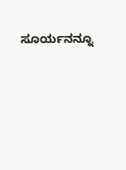ಸೂರ್ಯನನ್ನೂ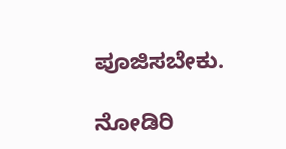ಪೂಜಿಸಬೇಕು.

ನೋಡಿರಿ